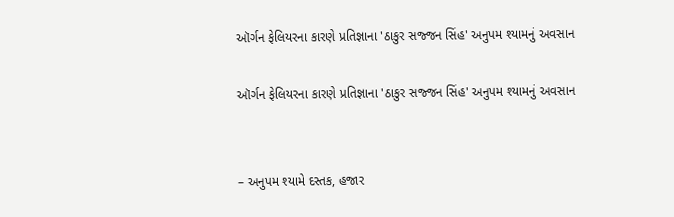ઑર્ગન ફેલિયરના કારણે પ્રતિજ્ઞાના 'ઠાકુર સજ્જન સિંહ' અનુપમ શ્યામનું અવસાન

ઑર્ગન ફેલિયરના કારણે પ્રતિજ્ઞાના 'ઠાકુર સજ્જન સિંહ' અનુપમ શ્યામનું અવસાન


– અનુપમ શ્યામે દસ્તક, હજાર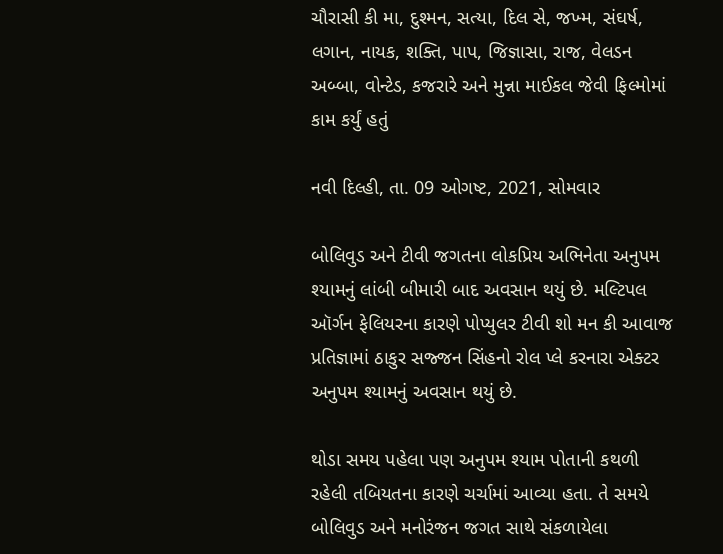ચૌરાસી કી મા, દુશ્મન, સત્યા, દિલ સે, જખ્મ, સંઘર્ષ, લગાન, નાયક, શક્તિ, પાપ, જિજ્ઞાસા, રાજ, વેલડન અબ્બા, વોન્ટેડ, કજરારે અને મુન્ના માઈકલ જેવી ફિલ્મોમાં કામ કર્યું હતું

નવી દિલ્હી, તા. 09 ઓગષ્ટ, 2021, સોમવાર

બોલિવુડ અને ટીવી જગતના લોકપ્રિય અભિનેતા અનુપમ શ્યામનું લાંબી બીમારી બાદ અવસાન થયું છે. મલ્ટિપલ ઑર્ગન ફેલિયરના કારણે પોપ્યુલર ટીવી શો મન કી આવાજ પ્રતિજ્ઞામાં ઠાકુર સજ્જન સિંહનો રોલ પ્લે કરનારા એક્ટર અનુપમ શ્યામનું અવસાન થયું છે.

થોડા સમય પહેલા પણ અનુપમ શ્યામ પોતાની કથળી રહેલી તબિયતના કારણે ચર્ચામાં આવ્યા હતા. તે સમયે બોલિવુડ અને મનોરંજન જગત સાથે સંકળાયેલા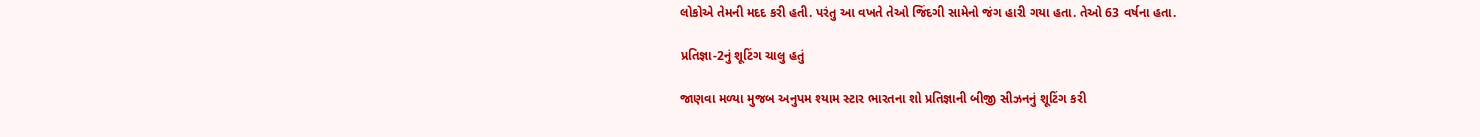લોકોએ તેમની મદદ કરી હતી. પરંતુ આ વખતે તેઓ જિંદગી સામેનો જંગ હારી ગયા હતા. તેઓ 63 વર્ષના હતા.

પ્રતિજ્ઞા-2નું શૂટિંગ ચાલુ હતું

જાણવા મળ્યા મુજબ અનુપમ શ્યામ સ્ટાર ભારતના શો પ્રતિજ્ઞાની બીજી સીઝનનું શૂટિંગ કરી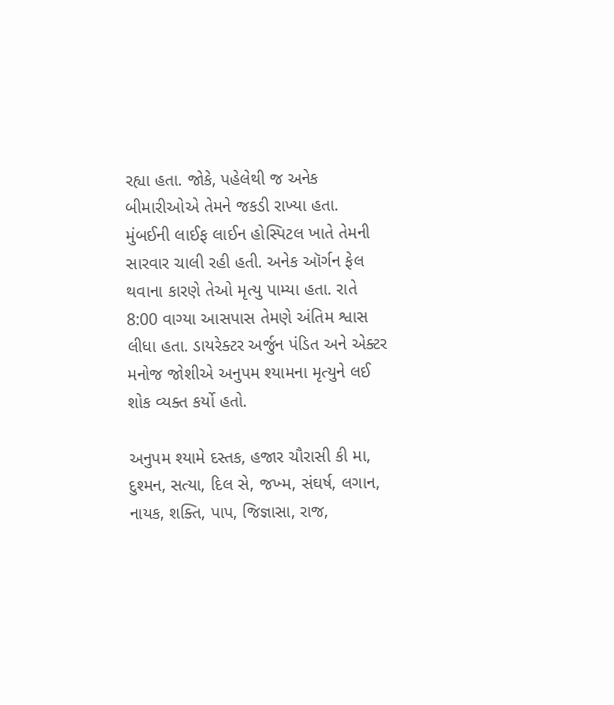રહ્યા હતા. જોકે, પહેલેથી જ અનેક બીમારીઓએ તેમને જકડી રાખ્યા હતા. મુંબઈની લાઈફ લાઈન હોસ્પિટલ ખાતે તેમની સારવાર ચાલી રહી હતી. અનેક ઑર્ગન ફેલ થવાના કારણે તેઓ મૃત્યુ પામ્યા હતા. રાતે 8:00 વાગ્યા આસપાસ તેમણે અંતિમ શ્વાસ લીધા હતા. ડાયરેક્ટર અર્જુન પંડિત અને એક્ટર મનોજ જોશીએ અનુપમ શ્યામના મૃત્યુને લઈ શોક વ્યક્ત કર્યો હતો.

અનુપમ શ્યામે દસ્તક, હજાર ચૌરાસી કી મા, દુશ્મન, સત્યા, દિલ સે, જખ્મ, સંઘર્ષ, લગાન, નાયક, શક્તિ, પાપ, જિજ્ઞાસા, રાજ,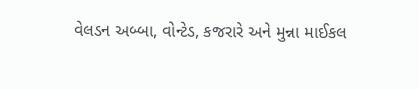વેલડન અબ્બા, વોન્ટેડ, કજરારે અને મુન્ના માઈકલ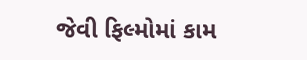જેવી ફિલ્મોમાં કામ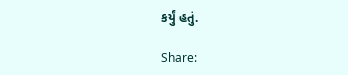કર્યું હતું.

Share: